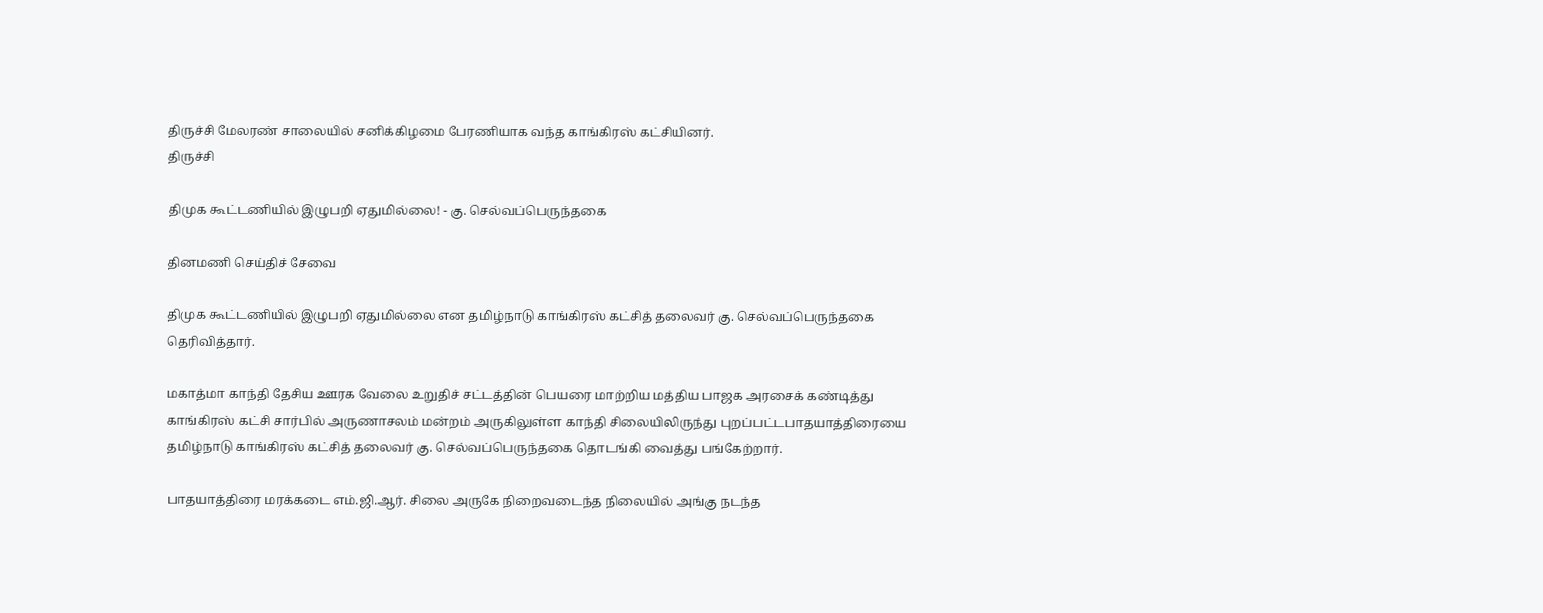திருச்சி மேலரண் சாலையில் சனிக்கிழமை பேரணியாக வந்த காங்கிரஸ் கட்சியினர்.
திருச்சி

திமுக கூட்டணியில் இழுபறி ஏதுமில்லை! - கு. செல்வப்பெருந்தகை

தினமணி செய்திச் சேவை

திமுக கூட்டணியில் இழுபறி ஏதுமில்லை என தமிழ்நாடு காங்கிரஸ் கட்சித் தலைவர் கு. செல்வப்பெருந்தகை தெரிவித்தார்.

மகாத்மா காந்தி தேசிய ஊரக வேலை உறுதிச் சட்டத்தின் பெயரை மாற்றிய மத்திய பாஜக அரசைக் கண்டித்து காங்கிரஸ் கட்சி சார்பில் அருணாசலம் மன்றம் அருகிலுள்ள காந்தி சிலையிலிருந்து புறப்பட்டபாதயாத்திரையை தமிழ்நாடு காங்கிரஸ் கட்சித் தலைவர் கு. செல்வப்பெருந்தகை தொடங்கி வைத்து பங்கேற்றார்.

பாதயாத்திரை மரக்கடை எம்.ஜி.ஆர். சிலை அருகே நிறைவடைந்த நிலையில் அங்கு நடந்த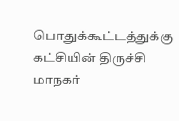பொதுக்கூட்டத்துக்கு கட்சியின் திருச்சி மாநகர்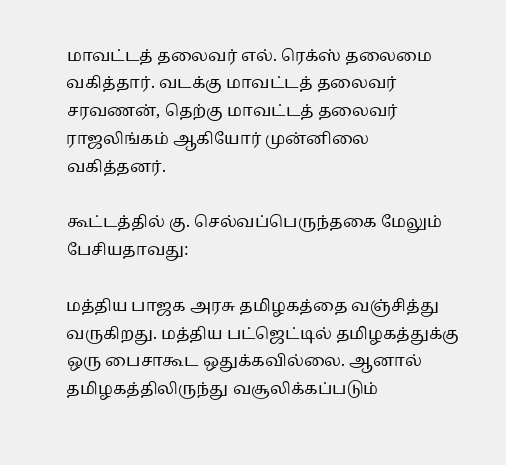மாவட்டத் தலைவர் எல். ரெக்ஸ் தலைமை வகித்தார். வடக்கு மாவட்டத் தலைவர் சரவணன், தெற்கு மாவட்டத் தலைவர் ராஜலிங்கம் ஆகியோர் முன்னிலை வகித்தனர்.

கூட்டத்தில் கு. செல்வப்பெருந்தகை மேலும் பேசியதாவது:

மத்திய பாஜக அரசு தமிழகத்தை வஞ்சித்து வருகிறது. மத்திய பட்ஜெட்டில் தமிழகத்துக்கு ஒரு பைசாகூட ஒதுக்கவில்லை. ஆனால் தமிழகத்திலிருந்து வசூலிக்கப்படும்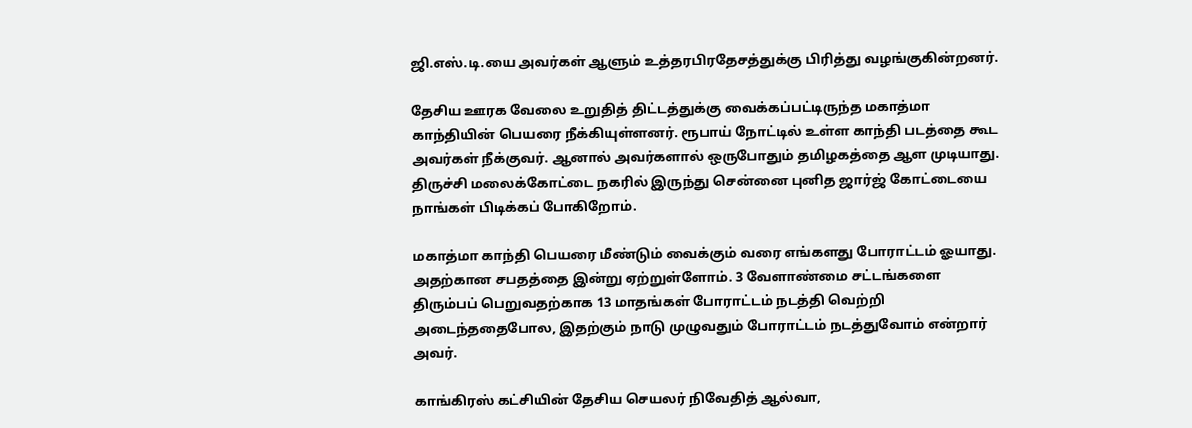ஜி.எஸ்.டி.யை அவர்கள் ஆளும் உத்தரபிரதேசத்துக்கு பிரித்து வழங்குகின்றனர்.

தேசிய ஊரக வேலை உறுதித் திட்டத்துக்கு வைக்கப்பட்டிருந்த மகாத்மா காந்தியின் பெயரை நீக்கியுள்ளனர். ரூபாய் நோட்டில் உள்ள காந்தி படத்தை கூட அவர்கள் நீக்குவர். ஆனால் அவர்களால் ஒருபோதும் தமிழகத்தை ஆள முடியாது. திருச்சி மலைக்கோட்டை நகரில் இருந்து சென்னை புனித ஜார்ஜ் கோட்டையை நாங்கள் பிடிக்கப் போகிறோம்.

மகாத்மா காந்தி பெயரை மீண்டும் வைக்கும் வரை எங்களது போராட்டம் ஓயாது. அதற்கான சபதத்தை இன்று ஏற்றுள்ளோம். 3 வேளாண்மை சட்டங்களை திரும்பப் பெறுவதற்காக 13 மாதங்கள் போராட்டம் நடத்தி வெற்றி அடைந்ததைபோல, இதற்கும் நாடு முழுவதும் போராட்டம் நடத்துவோம் என்றார் அவர்.

காங்கிரஸ் கட்சியின் தேசிய செயலர் நிவேதித் ஆல்வா,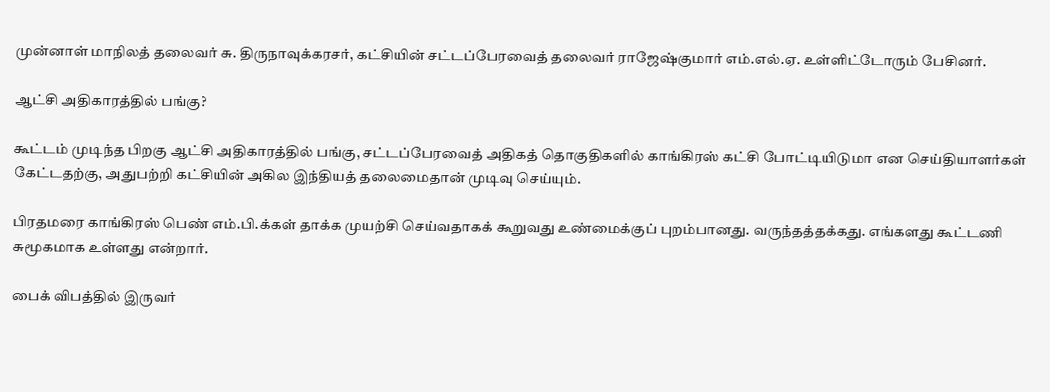முன்னாள் மாநிலத் தலைவர் சு. திருநாவுக்கரசர், கட்சியின் சட்டப்பேரவைத் தலைவர் ராஜேஷ்குமார் எம்.எல்.ஏ. உள்ளிட்டோரும் பேசினர்.

ஆட்சி அதிகாரத்தில் பங்கு?

கூட்டம் முடிந்த பிறகு ஆட்சி அதிகாரத்தில் பங்கு, சட்டப்பேரவைத் அதிகத் தொகுதிகளில் காங்கிரஸ் கட்சி போட்டியிடுமா என செய்தியாளர்கள் கேட்டதற்கு, அதுபற்றி கட்சியின் அகில இந்தியத் தலைமைதான் முடிவு செய்யும்.

பிரதமரை காங்கிரஸ் பெண் எம்.பி.க்கள் தாக்க முயற்சி செய்வதாகக் கூறுவது உண்மைக்குப் புறம்பானது. வருந்தத்தக்கது. எங்களது கூட்டணி சுமூகமாக உள்ளது என்றார்.

பைக் விபத்தில் இருவர்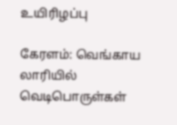உயிரிழப்பு

கேரளம்: வெங்காய லாரியில் வெடிபொருள்கள்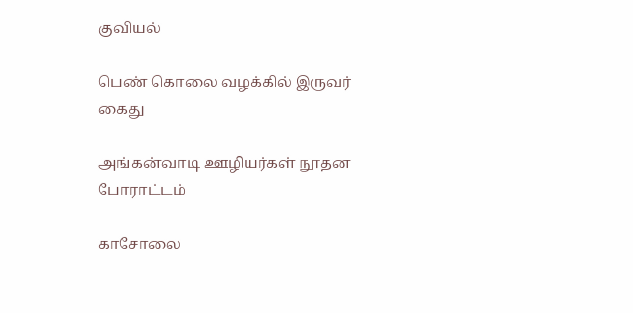குவியல்

பெண் கொலை வழக்கில் இருவர் கைது

அங்கன்வாடி ஊழியர்கள் நூதன போராட்டம்

காசோலை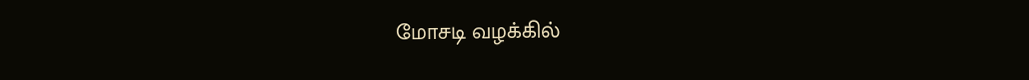மோசடி வழக்கில்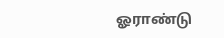ஓராண்டு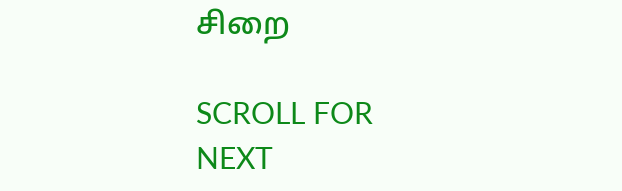சிறை

SCROLL FOR NEXT